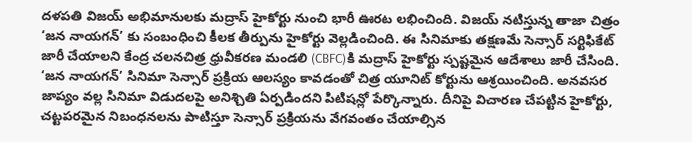దళపతి విజయ్ అభిమానులకు మద్రాస్ హైకోర్టు నుంచి భారీ ఊరట లభించింది. విజయ్ నటిస్తున్న తాజా చిత్రం ‘జన నాయగన్’ కు సంబంధించి కీలక తీర్పును హైకోర్టు వెల్లడించింది. ఈ సినిమాకు తక్షణమే సెన్సార్ సర్టిఫికేట్ జారీ చేయాలని కేంద్ర చలనచిత్ర ధ్రువీకరణ మండలి (CBFC)కి మద్రాస్ హైకోర్టు స్పష్టమైన ఆదేశాలు జారీ చేసింది.
‘జన నాయగన్’ సినిమా సెన్సార్ ప్రక్రియ ఆలస్యం కావడంతో చిత్ర యూనిట్ కోర్టును ఆశ్రయించింది. అనవసర జాప్యం వల్ల సినిమా విడుదలపై అనిశ్చితి ఏర్పడిందని పిటిషన్లో పేర్కొన్నారు. దీనిపై విచారణ చేపట్టిన హైకోర్టు, చట్టపరమైన నిబంధనలను పాటిస్తూ సెన్సార్ ప్రక్రియను వేగవంతం చేయాల్సిన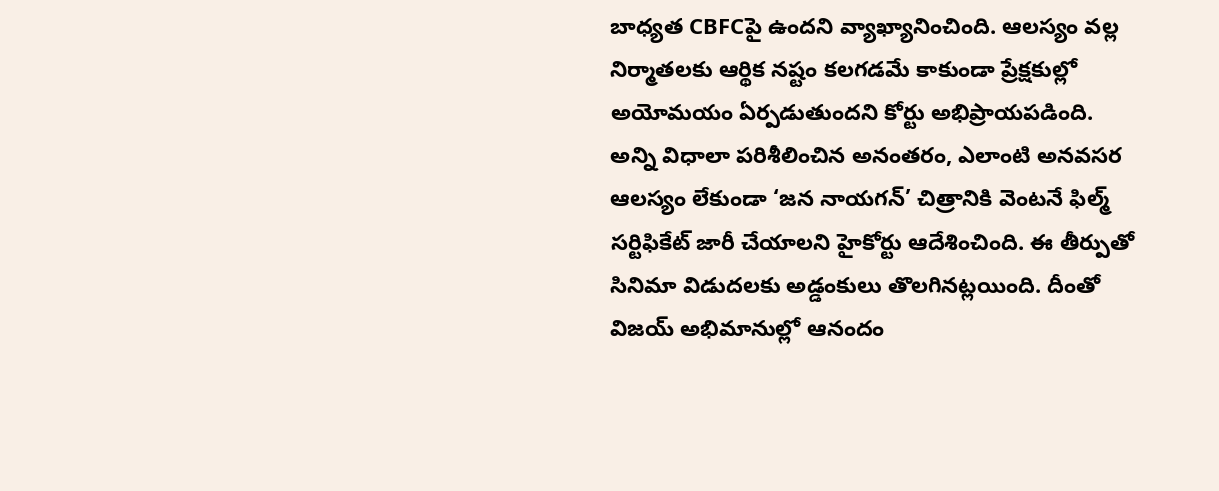బాధ్యత CBFCపై ఉందని వ్యాఖ్యానించింది. ఆలస్యం వల్ల నిర్మాతలకు ఆర్థిక నష్టం కలగడమే కాకుండా ప్రేక్షకుల్లో అయోమయం ఏర్పడుతుందని కోర్టు అభిప్రాయపడింది.
అన్ని విధాలా పరిశీలించిన అనంతరం, ఎలాంటి అనవసర ఆలస్యం లేకుండా ‘జన నాయగన్’ చిత్రానికి వెంటనే ఫిల్మ్ సర్టిఫికేట్ జారీ చేయాలని హైకోర్టు ఆదేశించింది. ఈ తీర్పుతో సినిమా విడుదలకు అడ్డంకులు తొలగినట్లయింది. దీంతో విజయ్ అభిమానుల్లో ఆనందం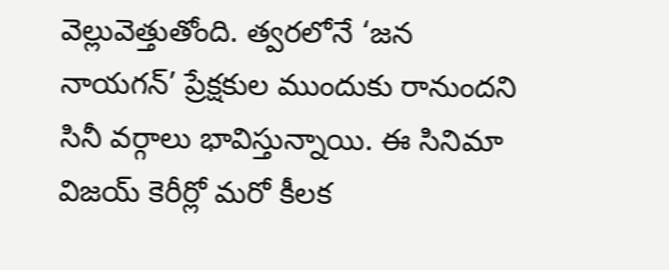వెల్లువెత్తుతోంది. త్వరలోనే ‘జన నాయగన్’ ప్రేక్షకుల ముందుకు రానుందని సినీ వర్గాలు భావిస్తున్నాయి. ఈ సినిమా విజయ్ కెరీర్లో మరో కీలక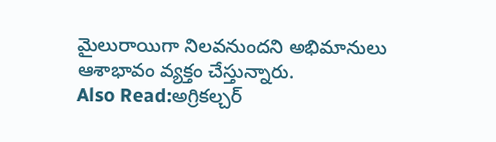మైలురాయిగా నిలవనుందని అభిమానులు ఆశాభావం వ్యక్తం చేస్తున్నారు.
Also Read:అగ్రికల్చర్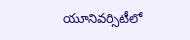యూనివర్సిటీలో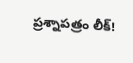ప్రశ్నాపత్రం లీక్!